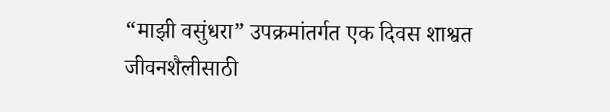“माझी वसुंधरा” उपक्रमांतर्गत एक दिवस शाश्वत जीवनशैलीसाठी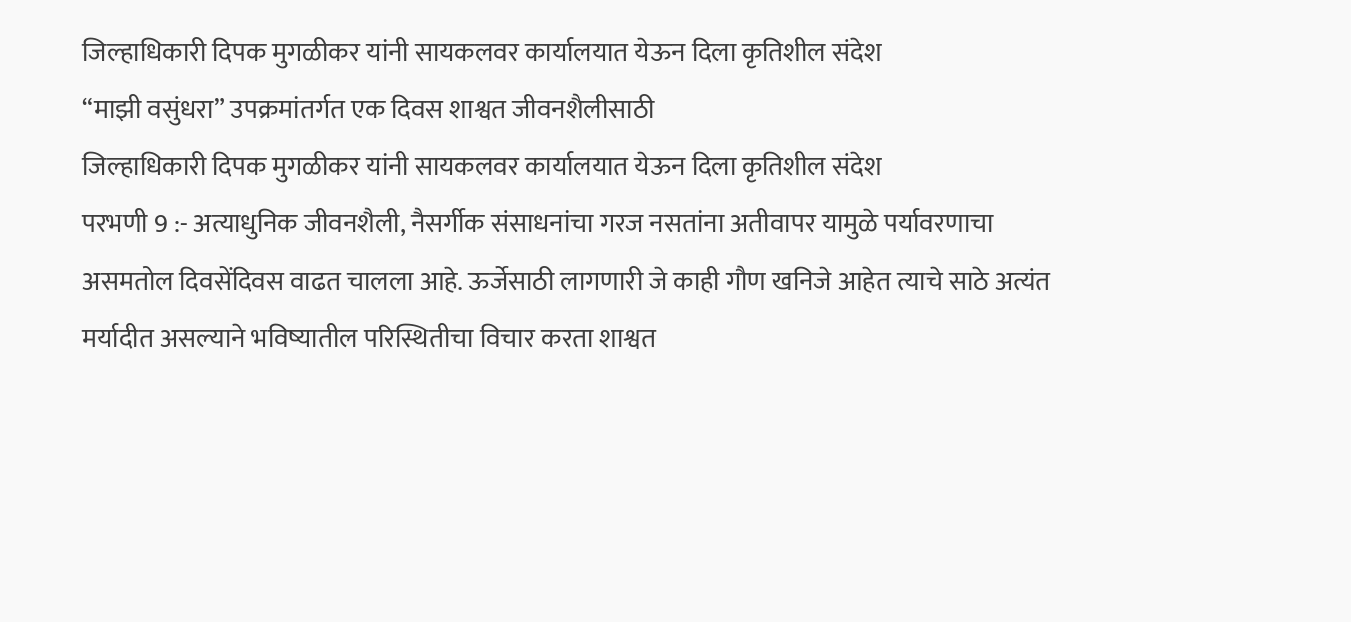जिल्हाधिकारी दिपक मुगळीकर यांनी सायकलवर कार्यालयात येऊन दिला कृतिशील संदेश
“माझी वसुंधरा” उपक्रमांतर्गत एक दिवस शाश्वत जीवनशैलीसाठी
जिल्हाधिकारी दिपक मुगळीकर यांनी सायकलवर कार्यालयात येऊन दिला कृतिशील संदेश
परभणी 9 :- अत्याधुनिक जीवनशैली, नैसर्गीक संसाधनांचा गरज नसतांना अतीवापर यामुळे पर्यावरणाचा असमतोल दिवसेंदिवस वाढत चालला आहे. ऊर्जेसाठी लागणारी जे काही गौण खनिजे आहेत त्याचे साठे अत्यंत मर्यादीत असल्याने भविष्यातील परिस्थितीचा विचार करता शाश्वत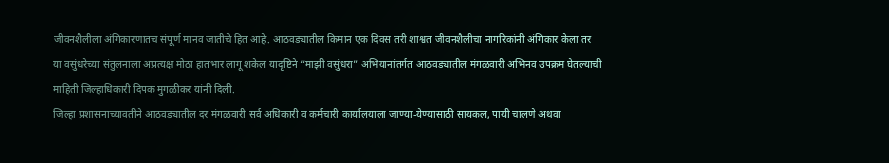जीवनशैलीला अंगिकारणातच संपूर्ण मानव जातीचे हित आहे. आठवड्यातील किमान एक दिवस तरी शाश्वत जीवनशैलीचा नागरिकांनी अंगिकार केला तर या वसुंधरेच्या संतुलनाला अप्रत्यक्ष मोठा हातभार लागू शकेल यादृष्टिने “माझी वसुंधरा” अभियानांतर्गत आठवड्यातील मंगळवारी अभिनव उपक्रम घेतल्याची माहिती जिल्हाधिकारी दिपक मुगळीकर यांनी दिली.
जिल्हा प्रशासनाच्यावतीने आठवड्यातील दर मंगळवारी सर्व अधिकारी व कर्मचारी कार्यालयाला जाण्या-येण्यासाठी सायकल, पायी चालणे अथवा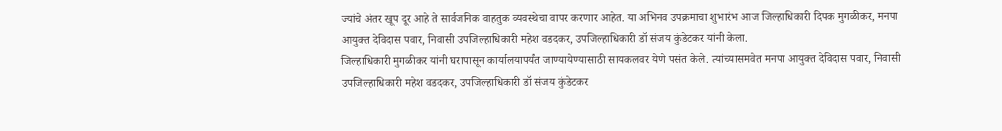ज्यांचे अंतर खूप दूर आहे ते सार्वजनिक वाहतुक व्यवस्थेचा वापर करणार आहेत. या अभिनव उपक्रमाचा शुभारंभ आज जिल्हाधिकारी दिपक मुगळीकर, मनपा आयुक्त देविदास पवार, निवासी उपजिल्हाधिकारी महेश वडदकर, उपजिल्हाधिकारी डॉ संजय कुंडेटकर यांनी केला.
जिल्हाधिकारी मुगळीकर यांनी घरापासून कार्यालयापर्यंत जाण्यायेण्यासाठी सायकलवर येणे पसंत केले. त्यांच्यासमवेत मनपा आयुक्त देविदास पवार, निवासी उपजिल्हाधिकारी महेश वडदकर, उपजिल्हाधिकारी डॉ संजय कुंडेटकर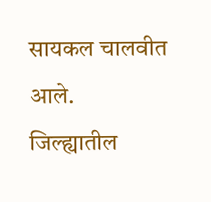सायकल चालवीत आले.
जिल्ह्यातील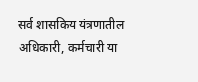सर्व शासकिय यंत्रणातील अधिकारी, कर्मचारी या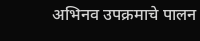अभिनव उपक्रमाचे पालन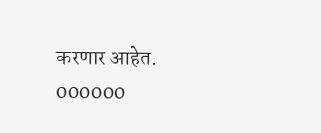करणार आहेत.
000000